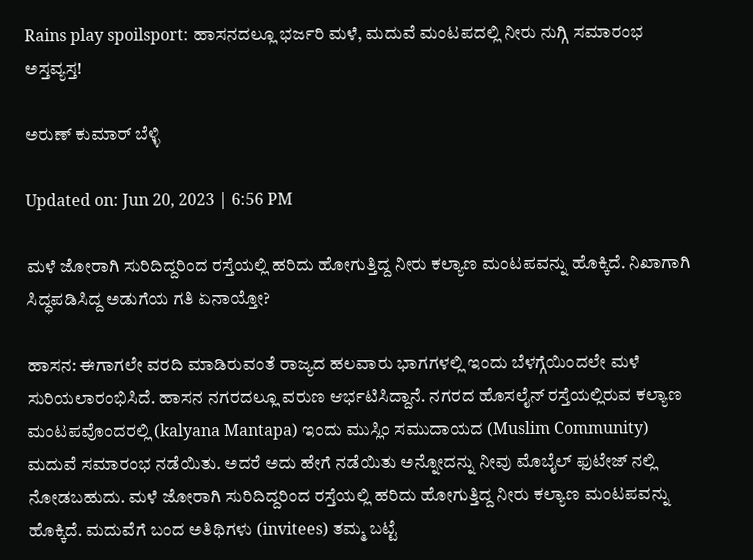Rains play spoilsport: ಹಾಸನದಲ್ಲೂ ಭರ್ಜರಿ ಮಳೆ, ಮದುವೆ ಮಂಟಪದಲ್ಲಿ ನೀರು ನುಗ್ಗಿ ಸಮಾರಂಭ ಅಸ್ತವ್ಯಸ್ತ!

ಅರುಣ್ ಕುಮಾರ್ ಬೆಳ್ಳಿ

Updated on: Jun 20, 2023 | 6:56 PM

ಮಳೆ ಜೋರಾಗಿ ಸುರಿದಿದ್ದರಿಂದ ರಸ್ತೆಯಲ್ಲಿ ಹರಿದು ಹೋಗುತ್ತಿದ್ದ ನೀರು ಕಲ್ಯಾಣ ಮಂಟಪವನ್ನು ಹೊಕ್ಕಿದೆ. ನಿಖಾಗಾಗಿ ಸಿದ್ಧಪಡಿಸಿದ್ದ ಅಡುಗೆಯ ಗತಿ ಏನಾಯ್ತೋ?

ಹಾಸನ: ಈಗಾಗಲೇ ವರದಿ ಮಾಡಿರುವಂತೆ ರಾಜ್ಯದ ಹಲವಾರು ಭಾಗಗಳಲ್ಲಿ ಇಂದು ಬೆಳಗ್ಗೆಯಿಂದಲೇ ಮಳೆ ಸುರಿಯಲಾರಂಭಿಸಿದೆ. ಹಾಸನ ನಗರದಲ್ಲೂ ವರುಣ ಆರ್ಭಟಿಸಿದ್ದಾನೆ. ನಗರದ ಹೊಸಲೈನ್ ರಸ್ತೆಯಲ್ಲಿರುವ ಕಲ್ಯಾಣ ಮಂಟಪವೊಂದರಲ್ಲಿ (kalyana Mantapa) ಇಂದು ಮುಸ್ಲಿಂ ಸಮುದಾಯದ (Muslim Community) ಮದುವೆ ಸಮಾರಂಭ ನಡೆಯಿತು. ಅದರೆ ಅದು ಹೇಗೆ ನಡೆಯಿತು ಅನ್ನೋದನ್ನು ನೀವು ಮೊಬೈಲ್ ಫುಟೇಜ್ ನಲ್ಲಿ ನೋಡಬಹುದು. ಮಳೆ ಜೋರಾಗಿ ಸುರಿದಿದ್ದರಿಂದ ರಸ್ತೆಯಲ್ಲಿ ಹರಿದು ಹೋಗುತ್ತಿದ್ದ ನೀರು ಕಲ್ಯಾಣ ಮಂಟಪವನ್ನು ಹೊಕ್ಕಿದೆ. ಮದುವೆಗೆ ಬಂದ ಅತಿಥಿಗಳು (invitees) ತಮ್ಮ ಬಟ್ಟೆ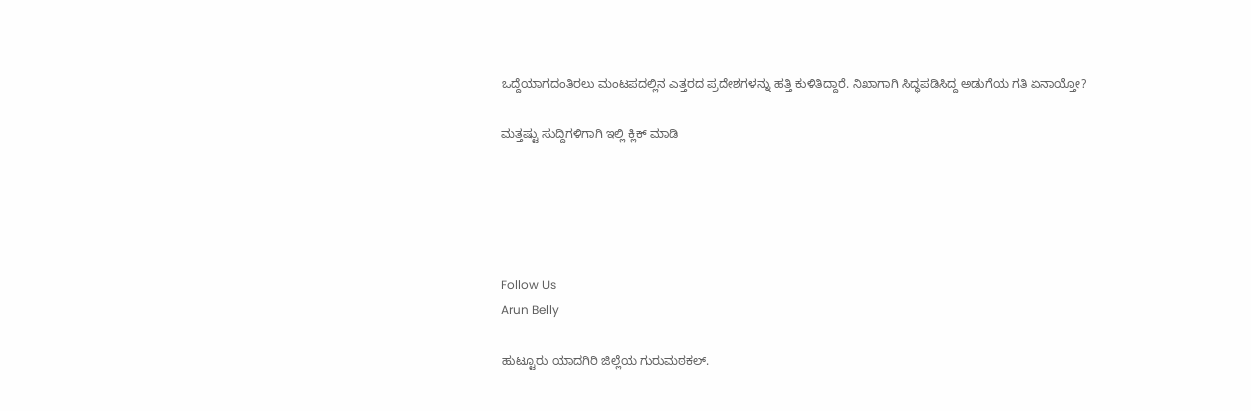ಒದ್ದೆಯಾಗದಂತಿರಲು ಮಂಟಪದಲ್ಲಿನ ಎತ್ತರದ ಪ್ರದೇಶಗಳನ್ನು ಹತ್ತಿ ಕುಳಿತಿದ್ದಾರೆ. ನಿಖಾಗಾಗಿ ಸಿದ್ಧಪಡಿಸಿದ್ದ ಅಡುಗೆಯ ಗತಿ ಏನಾಯ್ತೋ?

ಮತ್ತಷ್ಟು ಸುದ್ದಿಗಳಿಗಾಗಿ ಇಲ್ಲಿ ಕ್ಲಿಕ್ ಮಾಡಿ





Follow Us
Arun Belly

ಹುಟ್ಟೂರು ಯಾದಗಿರಿ ಜಿಲ್ಲೆಯ ಗುರುಮಠಕಲ್.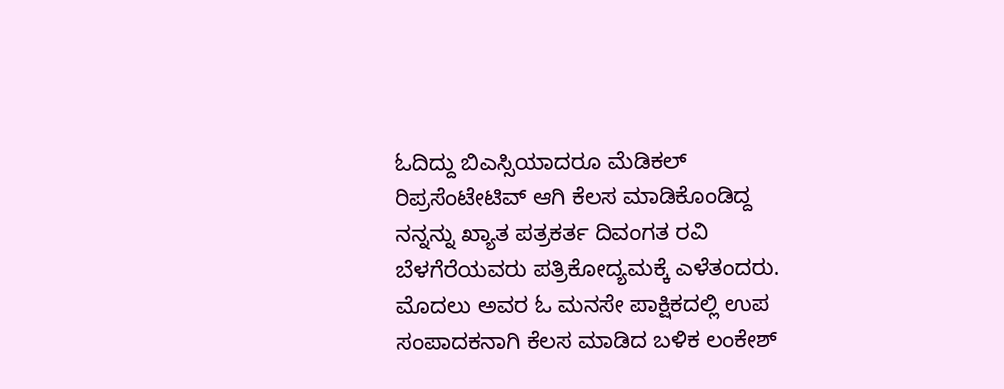ಓದಿದ್ದು ಬಿಎಸ್ಸಿಯಾದರೂ ಮೆಡಿಕಲ್ ರಿಪ್ರಸೆಂಟೇಟಿವ್ ಆಗಿ ಕೆಲಸ ಮಾಡಿಕೊಂಡಿದ್ದ ನನ್ನನ್ನು ಖ್ಯಾತ ಪತ್ರಕರ್ತ ದಿವಂಗತ ರವಿ ಬೆಳಗೆರೆಯವರು ಪತ್ರಿಕೋದ್ಯಮಕ್ಕೆ ಎಳೆತಂದರು. ಮೊದಲು ಅವರ ಓ ಮನಸೇ ಪಾಕ್ಷಿಕದಲ್ಲಿ ಉಪ ಸಂಪಾದಕನಾಗಿ ಕೆಲಸ ಮಾಡಿದ ಬಳಿಕ ಲಂಕೇಶ್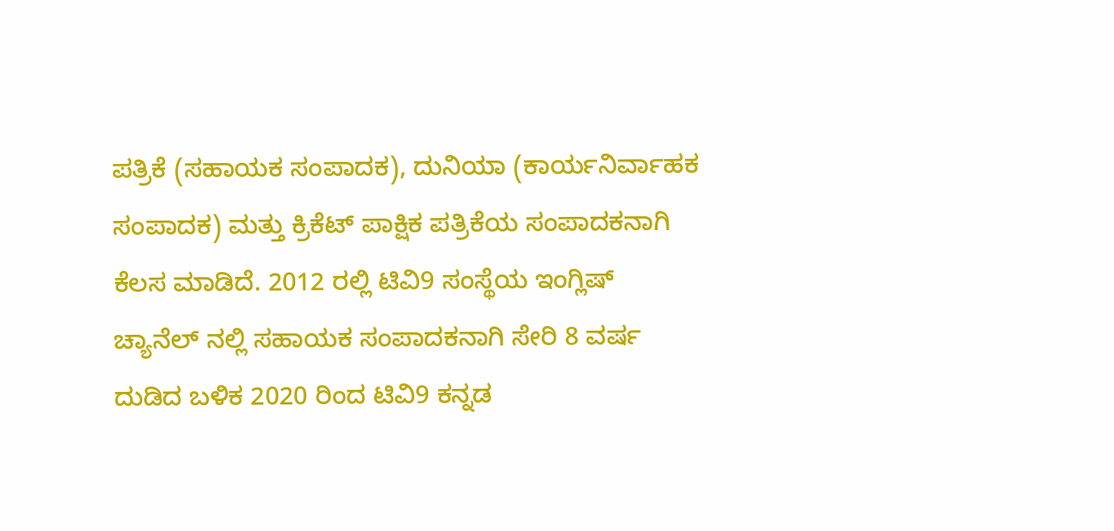ಪತ್ರಿಕೆ (ಸಹಾಯಕ ಸಂಪಾದಕ), ದುನಿಯಾ (ಕಾರ್ಯನಿರ್ವಾಹಕ ಸಂಪಾದಕ) ಮತ್ತು ಕ್ರಿಕೆಟ್ ಪಾಕ್ಷಿಕ ಪತ್ರಿಕೆಯ ಸಂಪಾದಕನಾಗಿ ಕೆಲಸ ಮಾಡಿದೆ. 2012 ರಲ್ಲಿ ಟಿವಿ9 ಸಂಸ್ಥೆಯ ಇಂಗ್ಲಿಷ್ ಚ್ಯಾನೆಲ್ ನಲ್ಲಿ ಸಹಾಯಕ ಸಂಪಾದಕನಾಗಿ ಸೇರಿ 8 ವರ್ಷ ದುಡಿದ ಬಳಿಕ 2020 ರಿಂದ ಟಿವಿ9 ಕನ್ನಡ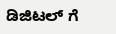ಡಿಜಿಟಲ್ ಗೆ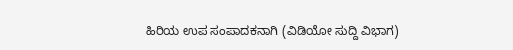ಹಿರಿಯ ಉಪ ಸಂಪಾದಕನಾಗಿ (ವಿಡಿಯೋ ಸುದ್ದಿ ವಿಭಾಗ)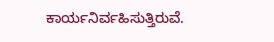ಕಾರ್ಯನಿರ್ವಹಿಸುತ್ತಿರುವೆ.